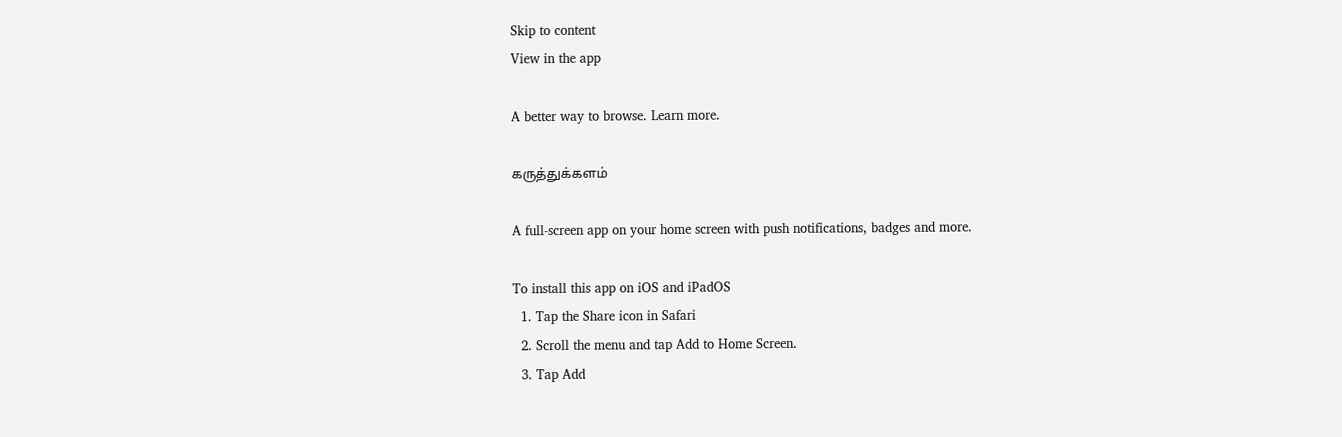Skip to content
View in the app

A better way to browse. Learn more.

கருத்துக்களம்

A full-screen app on your home screen with push notifications, badges and more.

To install this app on iOS and iPadOS
  1. Tap the Share icon in Safari
  2. Scroll the menu and tap Add to Home Screen.
  3. Tap Add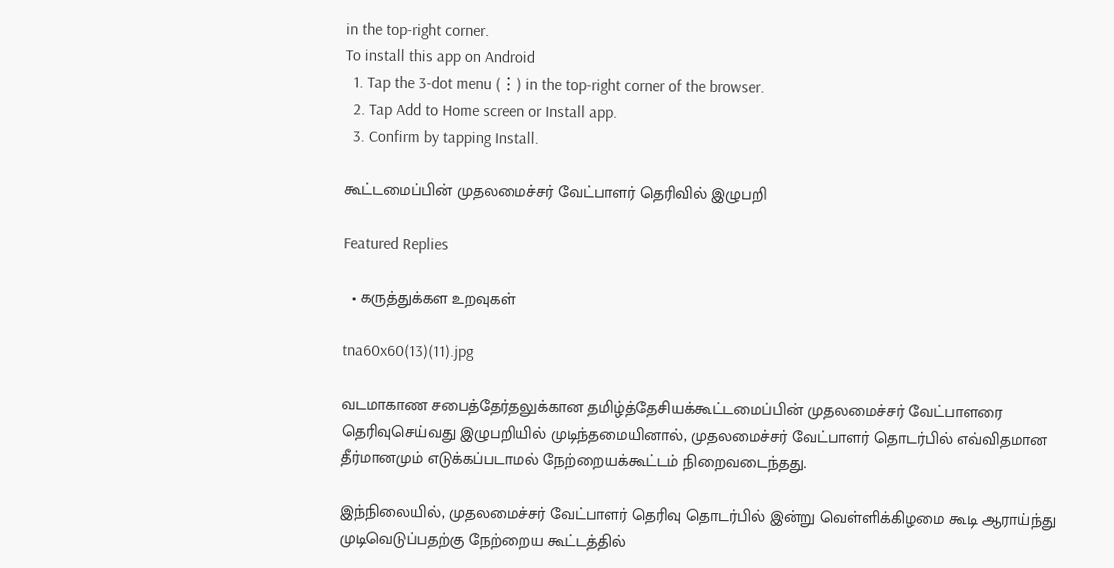in the top-right corner.
To install this app on Android
  1. Tap the 3-dot menu (⋮) in the top-right corner of the browser.
  2. Tap Add to Home screen or Install app.
  3. Confirm by tapping Install.

கூட்டமைப்பின் முதலமைச்சர் வேட்பாளர் தெரிவில் இழுபறி

Featured Replies

  • கருத்துக்கள உறவுகள்

tna60x60(13)(11).jpg

வடமாகாண சபைத்தேர்தலுக்கான தமிழ்த்தேசியக்கூட்டமைப்பின் முதலமைச்சர் வேட்பாளரை தெரிவுசெய்வது இழுபறியில் முடிந்தமையினால், முதலமைச்சர் வேட்பாளர் தொடர்பில் எவ்விதமான தீர்மானமும் எடுக்கப்படாமல் நேற்றையக்கூட்டம் நிறைவடைந்தது.

இந்நிலையில், முதலமைச்சர் வேட்பாளர் தெரிவு தொடர்பில் இன்று வெள்ளிக்கிழமை கூடி ஆராய்ந்து முடிவெடுப்பதற்கு நேற்றைய கூட்டத்தில்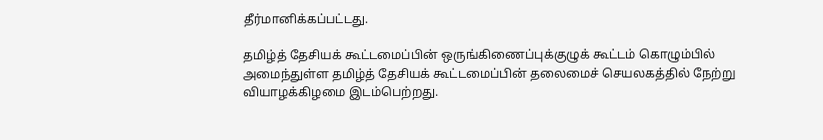தீர்மானிக்கப்பட்டது.

தமிழ்த் தேசியக் கூட்டமைப்பின் ஒருங்கிணைப்புக்குழுக் கூட்டம் கொழும்பில் அமைந்துள்ள தமிழ்த் தேசியக் கூட்டமைப்பின் தலைமைச் செயலகத்தில் நேற்று வியாழக்கிழமை இடம்பெற்றது.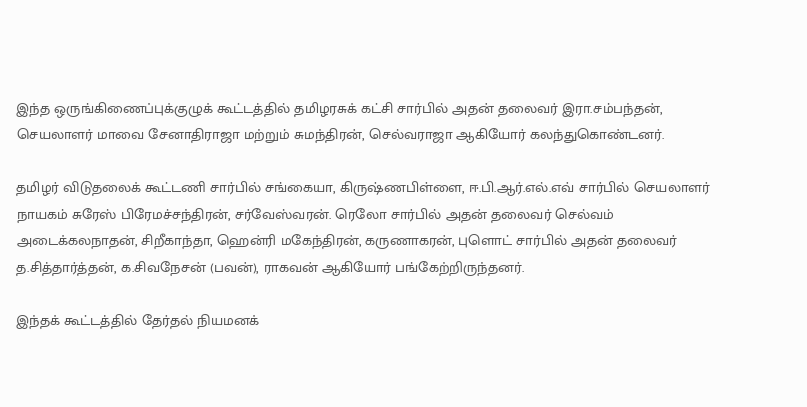இந்த ஒருங்கிணைப்புக்குழுக் கூட்டத்தில் தமிழரசுக் கட்சி சார்பில் அதன் தலைவர் இரா.சம்பந்தன், செயலாளர் மாவை சேனாதிராஜா மற்றும் சுமந்திரன், செல்வராஜா ஆகியோர் கலந்துகொண்டனர்.

தமிழர் விடுதலைக் கூட்டணி சார்பில் சங்கையா, கிருஷ்ணபிள்ளை, ஈ.பி.ஆர்.எல்.எவ் சார்பில் செயலாளர் நாயகம் சுரேஸ் பிரேமச்சந்திரன், சர்வேஸ்வரன். ரெலோ சார்பில் அதன் தலைவர் செல்வம் அடைக்கலநாதன், சிறீகாந்தா, ஹென்ரி மகேந்திரன், கருணாகரன், புளொட் சார்பில் அதன் தலைவர் த.சித்தார்த்தன், க.சிவநேசன் (பவன்), ராகவன் ஆகியோர் பங்கேற்றிருந்தனர்.

இந்தக் கூட்டத்தில் தேர்தல் நியமனக்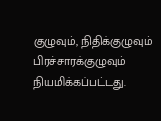குழுவும், நிதிக்குழுவும் பிரச்சாரக்குழுவும் நியமிக்கப்பட்டது.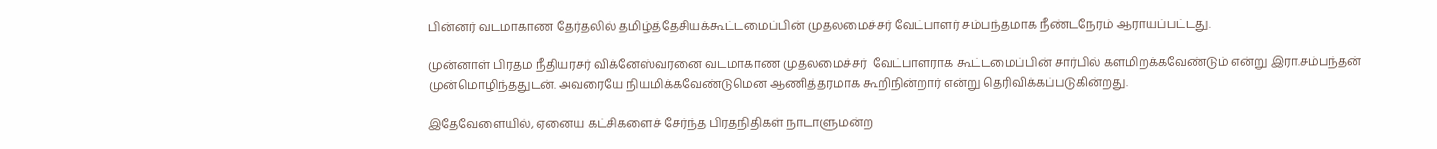பின்னர் வடமாகாண தேர்தலில் தமிழ்த்தேசியக்கூட்டமைப்பின் முதலமைச்சர் வேட்பாளர் சம்பந்தமாக நீண்டநேரம் ஆராயப்பட்டது.

முன்னாள் பிரதம நீதியரசர் விக்னேஸ்வரனை வடமாகாண முதலமைச்சர்  வேட்பாளராக கூட்டமைப்பின் சார்பில் களமிறக்கவேண்டும் என்று இரா.சம்பந்தன் முன்மொழிந்ததுடன். அவரையே நியமிக்கவேண்டுமென ஆணித்தரமாக கூறிநின்றார் என்று தெரிவிக்கப்படுகின்றது.

இதேவேளையில், ஏனைய கட்சிகளைச் சேர்ந்த பிரதநிதிகள் நாடாளுமன்ற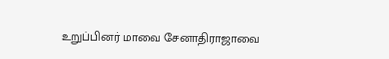உறுப்பினர் மாவை சேனாதிராஜாவை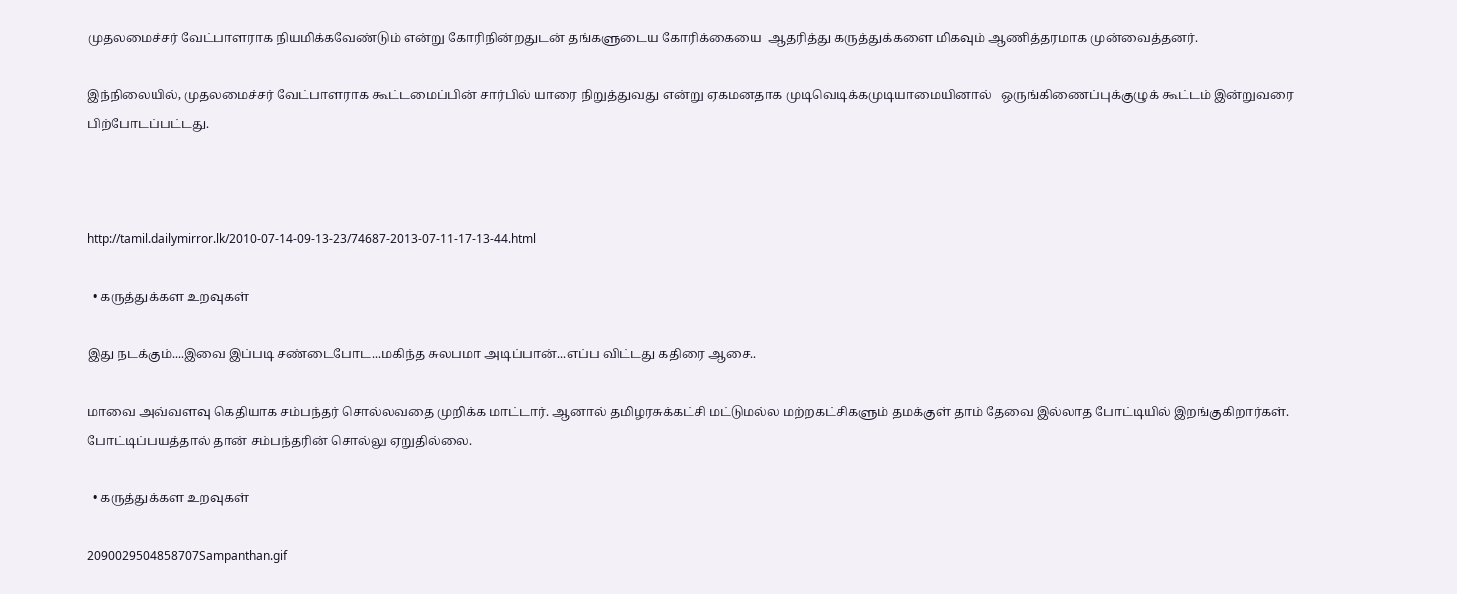முதலமைச்சர் வேட்பாளராக நியமிக்கவேண்டும் என்று கோரிநின்றதுடன் தங்களுடைய கோரிக்கையை  ஆதரித்து கருத்துக்களை மிகவும் ஆணித்தரமாக முன்வைத்தனர்.

இந்நிலையில், முதலமைச்சர் வேட்பாளராக கூட்டமைப்பின் சார்பில் யாரை நிறுத்துவது என்று ஏகமனதாக முடிவெடிக்கமுடியாமையினால்   ஒருங்கிணைப்புக்குழுக் கூட்டம் இன்றுவரை பிற்போடப்பட்டது.



http://tamil.dailymirror.lk/2010-07-14-09-13-23/74687-2013-07-11-17-13-44.html

  • கருத்துக்கள உறவுகள்

இது நடக்கும்....இவை இப்படி சண்டைபோட...மகிந்த சுலபமா அடிப்பான்...எப்ப விட்டது கதிரை ஆசை..

மாவை அவ்வளவு கெதியாக சம்பந்தர் சொல்லவதை முறிக்க மாட்டார். ஆனால் தமிழரசுக்கட்சி மட்டுமல்ல மற்றகட்சிகளும் தமக்குள் தாம் தேவை இல்லாத போட்டியில் இறங்குகிறார்கள். போட்டிப்பயத்தால் தான் சம்பந்தரின் சொல்லு ஏறுதில்லை.

  • கருத்துக்கள உறவுகள்

2090029504858707Sampanthan.gif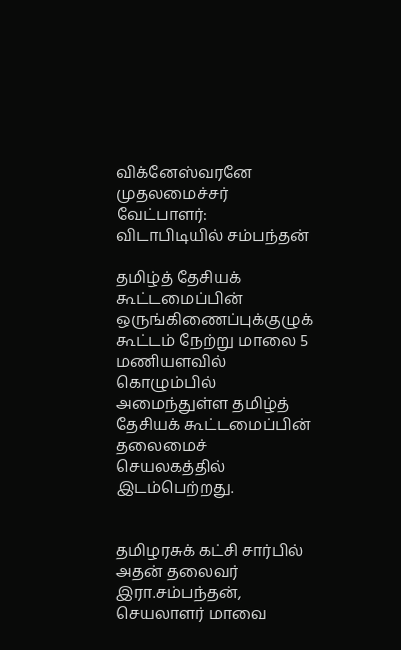விக்னேஸ்வரனே முதலமைச்சர் வேட்பாளர்: விடாபிடியில் சம்பந்தன்

தமிழ்த் தேசியக் கூட்டமைப்பின் ஒருங்கிணைப்புக்குழுக் கூட்டம் நேற்று மாலை 5 மணியளவில் கொழும்பில் அமைந்துள்ள தமிழ்த் தேசியக் கூட்டமைப்பின் தலைமைச் செயலகத்தில் இடம்பெற்றது.


தமிழரசுக் கட்சி சார்பில் அதன் தலைவர் இரா.சம்பந்தன், செயலாளர் மாவை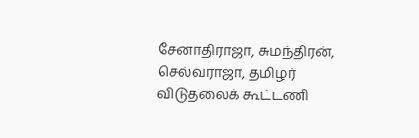சேனாதிராஜா, சுமந்திரன், செல்வராஜா, தமிழர் விடுதலைக் கூட்டணி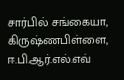சார்பில் சங்கையா, கிருஷ்ணபிள்ளை, ஈ.பி.ஆர்.எல்.எவ்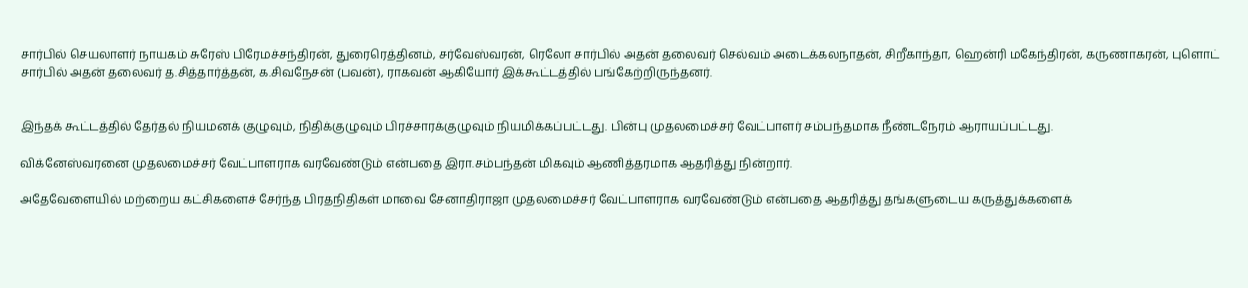சார்பில் செயலாளர் நாயகம் சுரேஸ் பிரேமச்சந்திரன், துரைரெத்தினம், சர்வேஸ்வரன், ரெலோ சார்பில் அதன் தலைவர் செல்வம் அடைக்கலநாதன், சிறீகாந்தா, ஹென்ரி மகேந்திரன், கருணாகரன், புளொட் சார்பில் அதன் தலைவர் த.சித்தார்த்தன், க.சிவநேசன் (பவன்), ராகவன் ஆகியோர் இக்கூட்டத்தில் பங்கேற்றிருந்தனர்.


இந்தக் கூட்டத்தில் தேர்தல் நியமனக் குழுவும், நிதிக்குழுவும் பிரச்சாரக்குழுவும் நியமிக்கப்பட்டது. பின்பு முதலமைச்சர் வேட்பாளர் சம்பந்தமாக நீண்டநேரம் ஆராயப்பட்டது.

விக்னேஸ்வரனை முதலமைச்சர் வேட்பாளராக வரவேண்டும் என்பதை இரா.சம்பந்தன் மிகவும் ஆணித்தரமாக ஆதரித்து நின்றார்.

அதேவேளையில் மற்றைய கட்சிகளைச் சேர்ந்த பிரதநிதிகள் மாவை சேனாதிராஜா முதலமைச்சர் வேட்பாளராக வரவேண்டும் என்பதை ஆதரித்து தங்களுடைய கருத்துக்களைக்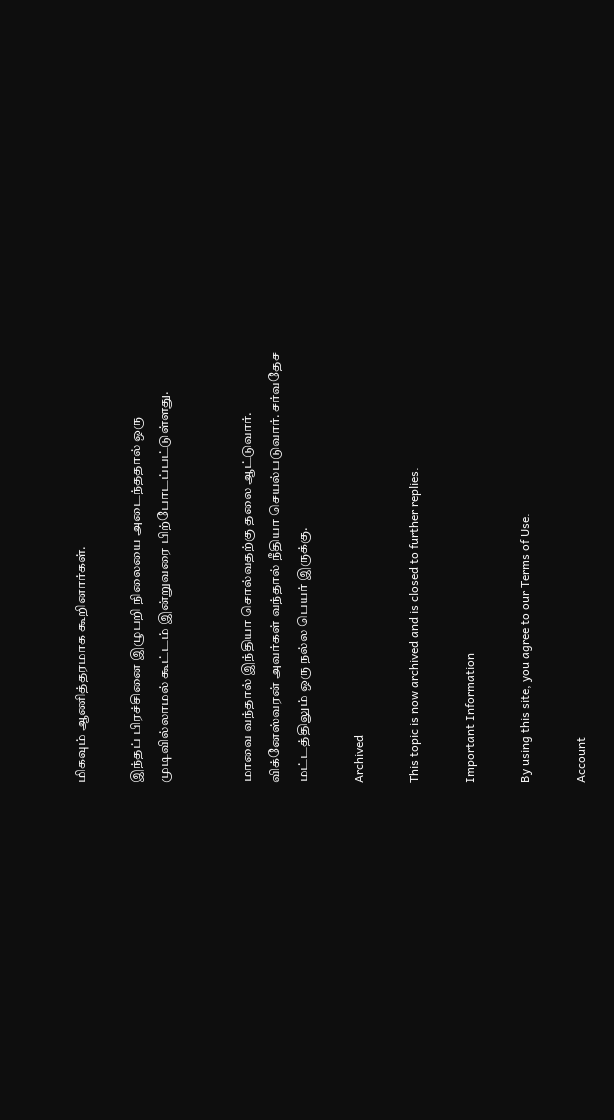மிகவும் ஆணித்தரமாக கூறினார்கள்.

இந்தப் பிரச்சினை இழுபறி நிலையை அடைந்ததால் ஒரு முடிவில்லாமல் கூட்டம் இன்றுவரை பிற்போடப்பட்டுள்ளது.


மாவை வந்தால் இந்தியா சொல்வதற்கு தலை ஆட்டுவார். விக்னேஸ்வரன் அவர்கள் வந்தால் நீதியா செயல்படுவார். சர்வதேச மட்டத்திலும் ஒரு நல்ல பெயர் இருக்கு.

Archived

This topic is now archived and is closed to further replies.

Important Information

By using this site, you agree to our Terms of Use.

Account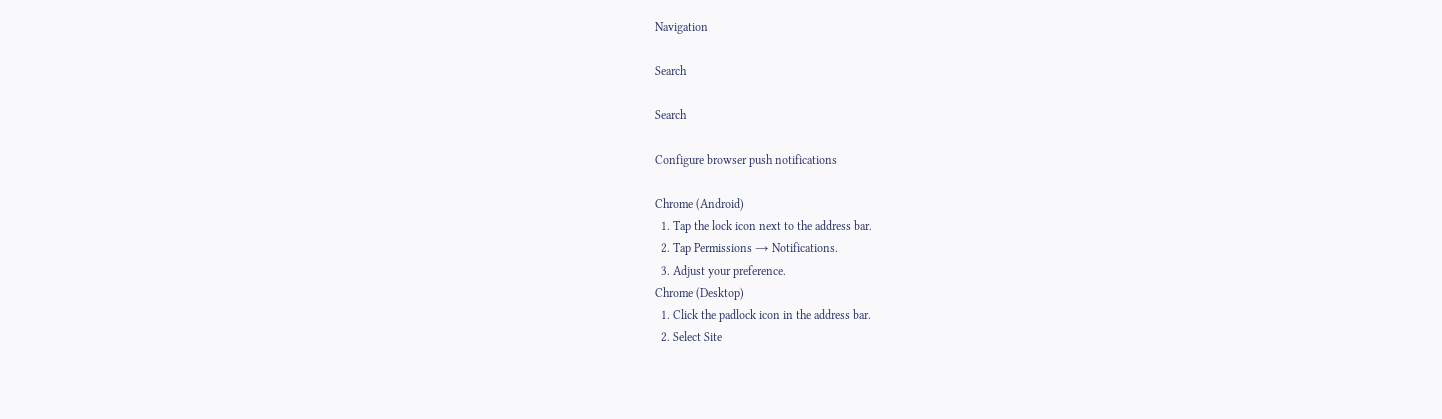Navigation

Search

Search

Configure browser push notifications

Chrome (Android)
  1. Tap the lock icon next to the address bar.
  2. Tap Permissions → Notifications.
  3. Adjust your preference.
Chrome (Desktop)
  1. Click the padlock icon in the address bar.
  2. Select Site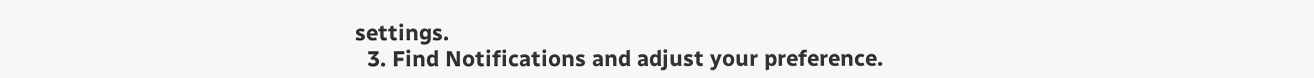settings.
  3. Find Notifications and adjust your preference.